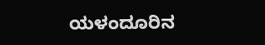ಯಳಂದೂರಿನ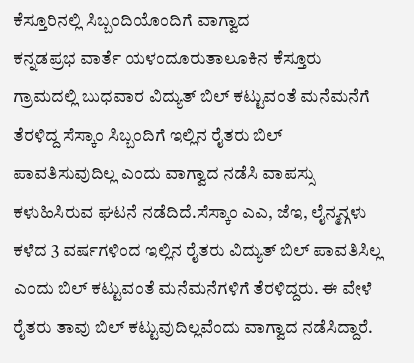ಕೆಸ್ತೂರಿನಲ್ಲಿ ಸಿಬ್ಬಂದಿಯೊಂದಿಗೆ ವಾಗ್ವಾದ
ಕನ್ನಡಪ್ರಭ ವಾರ್ತೆ ಯಳಂದೂರುತಾಲೂಕಿನ ಕೆಸ್ತೂರು ಗ್ರಾಮದಲ್ಲಿ ಬುಧವಾರ ವಿದ್ಯುತ್ ಬಿಲ್ ಕಟ್ಟುವಂತೆ ಮನೆಮನೆಗೆ ತೆರಳಿದ್ದ ಸೆಸ್ಕಾಂ ಸಿಬ್ಬಂದಿಗೆ ಇಲ್ಲಿನ ರೈತರು ಬಿಲ್ ಪಾವತಿಸುವುದಿಲ್ಲ ಎಂದು ವಾಗ್ವಾದ ನಡೆಸಿ ವಾಪಸ್ಸು ಕಳುಹಿಸಿರುವ ಘಟನೆ ನಡೆದಿದೆ.ಸೆಸ್ಕಾಂ ಎಎ, ಜೆಇ, ಲೈನ್ಮನ್ಗಳು ಕಳೆದ 3 ವರ್ಷಗಳಿಂದ ಇಲ್ಲಿನ ರೈತರು ವಿದ್ಯುತ್ ಬಿಲ್ ಪಾವತಿಸಿಲ್ಲ ಎಂದು ಬಿಲ್ ಕಟ್ಟುವಂತೆ ಮನೆಮನೆಗಳಿಗೆ ತೆರಳಿದ್ದರು. ಈ ವೇಳೆ ರೈತರು ತಾವು ಬಿಲ್ ಕಟ್ಟುವುದಿಲ್ಲವೆಂದು ವಾಗ್ವಾದ ನಡೆಸಿದ್ದಾರೆ.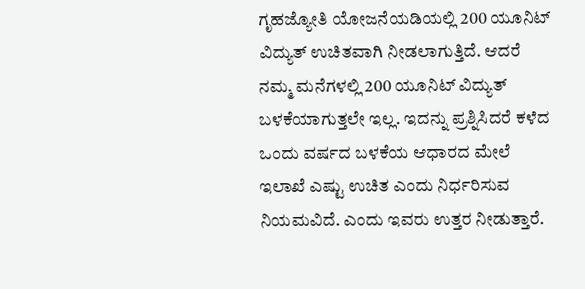ಗೃಹಜ್ಯೋತಿ ಯೋಜನೆಯಡಿಯಲ್ಲಿ 200 ಯೂನಿಟ್ ವಿದ್ಯುತ್ ಉಚಿತವಾಗಿ ನೀಡಲಾಗುತ್ತಿದೆ. ಆದರೆ ನಮ್ಮ ಮನೆಗಳಲ್ಲಿ 200 ಯೂನಿಟ್ ವಿದ್ಯುತ್ ಬಳಕೆಯಾಗುತ್ತಲೇ ಇಲ್ಲ. ಇದನ್ನು ಪ್ರಶ್ನಿಸಿದರೆ ಕಳೆದ ಒಂದು ವರ್ಷದ ಬಳಕೆಯ ಆಧಾರದ ಮೇಲೆ ಇಲಾಖೆ ಎಷ್ಟು ಉಚಿತ ಎಂದು ನಿರ್ಧರಿಸುವ ನಿಯಮವಿದೆ. ಎಂದು ಇವರು ಉತ್ತರ ನೀಡುತ್ತಾರೆ.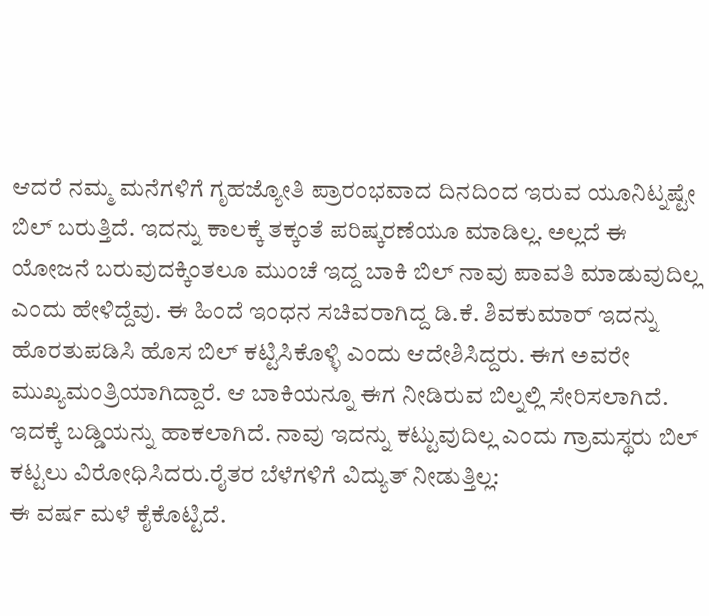ಆದರೆ ನಮ್ಮ ಮನೆಗಳಿಗೆ ಗೃಹಜ್ಯೋತಿ ಪ್ರಾರಂಭವಾದ ದಿನದಿಂದ ಇರುವ ಯೂನಿಟ್ನಷ್ಟೇ ಬಿಲ್ ಬರುತ್ತಿದೆ. ಇದನ್ನು ಕಾಲಕ್ಕೆ ತಕ್ಕಂತೆ ಪರಿಷ್ಕರಣೆಯೂ ಮಾಡಿಲ್ಲ. ಅಲ್ಲದೆ ಈ ಯೋಜನೆ ಬರುವುದಕ್ಕಿಂತಲೂ ಮುಂಚೆ ಇದ್ದ ಬಾಕಿ ಬಿಲ್ ನಾವು ಪಾವತಿ ಮಾಡುವುದಿಲ್ಲ ಎಂದು ಹೇಳಿದ್ದೆವು. ಈ ಹಿಂದೆ ಇಂಧನ ಸಚಿವರಾಗಿದ್ದ ಡಿ.ಕೆ. ಶಿವಕುಮಾರ್ ಇದನ್ನು ಹೊರತುಪಡಿಸಿ ಹೊಸ ಬಿಲ್ ಕಟ್ಟಿಸಿಕೊಳ್ಳಿ ಎಂದು ಆದೇಶಿಸಿದ್ದರು. ಈಗ ಅವರೇ ಮುಖ್ಯಮಂತ್ರಿಯಾಗಿದ್ದಾರೆ. ಆ ಬಾಕಿಯನ್ನೂ ಈಗ ನೀಡಿರುವ ಬಿಲ್ನಲ್ಲಿ ಸೇರಿಸಲಾಗಿದೆ. ಇದಕ್ಕೆ ಬಡ್ಡಿಯನ್ನು ಹಾಕಲಾಗಿದೆ. ನಾವು ಇದನ್ನು ಕಟ್ಟುವುದಿಲ್ಲ ಎಂದು ಗ್ರಾಮಸ್ಥರು ಬಿಲ್ ಕಟ್ಟಲು ವಿರೋಧಿಸಿದರು.ರೈತರ ಬೆಳೆಗಳಿಗೆ ವಿದ್ಯುತ್ ನೀಡುತ್ತಿಲ್ಲ:
ಈ ವರ್ಷ ಮಳೆ ಕೈಕೊಟ್ಟಿದೆ.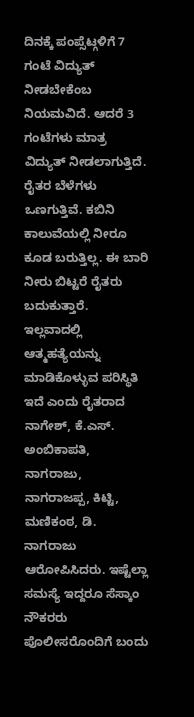ದಿನಕ್ಕೆ ಪಂಪ್ಸೆಟ್ಗಳಿಗೆ 7 ಗಂಟೆ ವಿದ್ಯುತ್ ನೀಡಬೇಕೆಂಬ ನಿಯಮವಿದೆ. ಆದರೆ 3 ಗಂಟೆಗಳು ಮಾತ್ರ ವಿದ್ಯುತ್ ನೀಡಲಾಗುತ್ತಿದೆ. ರೈತರ ಬೆಳೆಗಳು ಒಣಗುತ್ತಿವೆ. ಕಬಿನಿ ಕಾಲುವೆಯಲ್ಲಿ ನೀರೂ ಕೂಡ ಬರುತ್ತಿಲ್ಲ. ಈ ಬಾರಿ ನೀರು ಬಿಟ್ಟರೆ ರೈತರು ಬದುಕುತ್ತಾರೆ. ಇಲ್ಲವಾದಲ್ಲಿ ಆತ್ಮಹತ್ಯೆಯನ್ನು ಮಾಡಿಕೊಳ್ಳುವ ಪರಿಸ್ಥಿತಿ ಇದೆ ಎಂದು ರೈತರಾದ ನಾಗೇಶ್, ಕೆ.ಎಸ್. ಅಂಬಿಕಾಪತಿ, ನಾಗರಾಜು, ನಾಗರಾಜಪ್ಪ, ಕಿಟ್ಟಿ, ಮಣಿಕಂಠ, ಡಿ. ನಾಗರಾಜು ಆರೋಪಿಸಿದರು. ಇಷ್ಟೆಲ್ಲಾ ಸಮಸ್ಯೆ ಇದ್ದರೂ ಸೆಸ್ಕಾಂ ನೌಕರರು ಪೊಲೀಸರೊಂದಿಗೆ ಬಂದು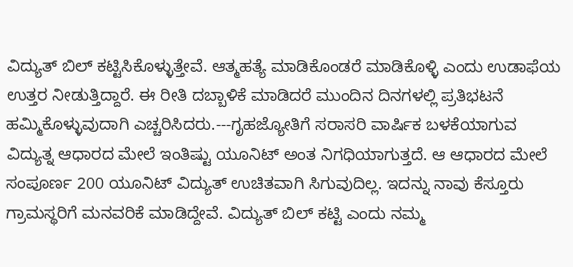ವಿದ್ಯುತ್ ಬಿಲ್ ಕಟ್ಟಿಸಿಕೊಳ್ಳುತ್ತೇವೆ. ಆತ್ಮಹತ್ಯೆ ಮಾಡಿಕೊಂಡರೆ ಮಾಡಿಕೊಳ್ಳಿ ಎಂದು ಉಡಾಫೆಯ ಉತ್ತರ ನೀಡುತ್ತಿದ್ದಾರೆ. ಈ ರೀತಿ ದಬ್ಬಾಳಿಕೆ ಮಾಡಿದರೆ ಮುಂದಿನ ದಿನಗಳಲ್ಲಿ ಪ್ರತಿಭಟನೆ ಹಮ್ಮಿಕೊಳ್ಳುವುದಾಗಿ ಎಚ್ಚರಿಸಿದರು.---ಗೃಹಜ್ಯೋತಿಗೆ ಸರಾಸರಿ ವಾರ್ಷಿಕ ಬಳಕೆಯಾಗುವ ವಿದ್ಯುತ್ನ ಆಧಾರದ ಮೇಲೆ ಇಂತಿಷ್ಟು ಯೂನಿಟ್ ಅಂತ ನಿಗಧಿಯಾಗುತ್ತದೆ. ಆ ಆಧಾರದ ಮೇಲೆ ಸಂಪೂರ್ಣ 200 ಯೂನಿಟ್ ವಿದ್ಯುತ್ ಉಚಿತವಾಗಿ ಸಿಗುವುದಿಲ್ಲ. ಇದನ್ನು ನಾವು ಕೆಸ್ತೂರು ಗ್ರಾಮಸ್ಥರಿಗೆ ಮನವರಿಕೆ ಮಾಡಿದ್ದೇವೆ. ವಿದ್ಯುತ್ ಬಿಲ್ ಕಟ್ಟಿ ಎಂದು ನಮ್ಮ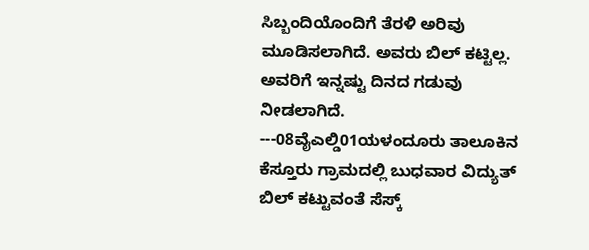ಸಿಬ್ಬಂದಿಯೊಂದಿಗೆ ತೆರಳಿ ಅರಿವು ಮೂಡಿಸಲಾಗಿದೆ. ಅವರು ಬಿಲ್ ಕಟ್ಟಿಲ್ಲ. ಅವರಿಗೆ ಇನ್ನಷ್ಟು ದಿನದ ಗಡುವು ನೀಡಲಾಗಿದೆ.
---08ವೈಎಲ್ಡಿ01ಯಳಂದೂರು ತಾಲೂಕಿನ ಕೆಸ್ತೂರು ಗ್ರಾಮದಲ್ಲಿ ಬುಧವಾರ ವಿದ್ಯುತ್ ಬಿಲ್ ಕಟ್ಟುವಂತೆ ಸೆಸ್ಕ್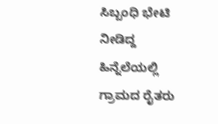ಸಿಬ್ಬಂಧಿ ಭೇಟಿ ನೀಡಿದ್ದ ಹಿನ್ನೆಲೆಯಲ್ಲಿ ಗ್ರಾಮದ ರೈತರು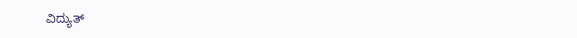ವಿದ್ಯುತ್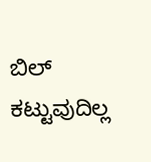ಬಿಲ್ ಕಟ್ಟುವುದಿಲ್ಲ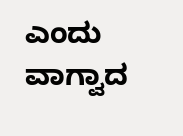ಎಂದು ವಾಗ್ವಾದ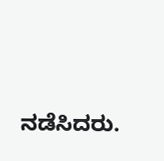ನಡೆಸಿದರು.